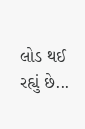લોડ થઈ રહ્યું છે...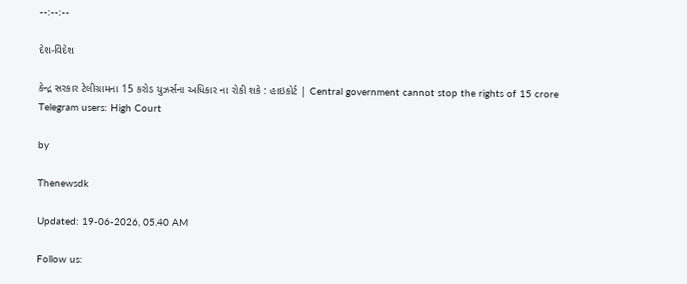--:--:--

દેશ-વિદેશ

કેન્દ્ર સરકાર ટેલીગ્રામના 15 કરોડ યુઝર્સના અધિકાર ના રોકી શકે : હાઇકોર્ટ | Central government cannot stop the rights of 15 crore Telegram users: High Court

by

Thenewsdk

Updated: 19-06-2026, 05.40 AM

Follow us: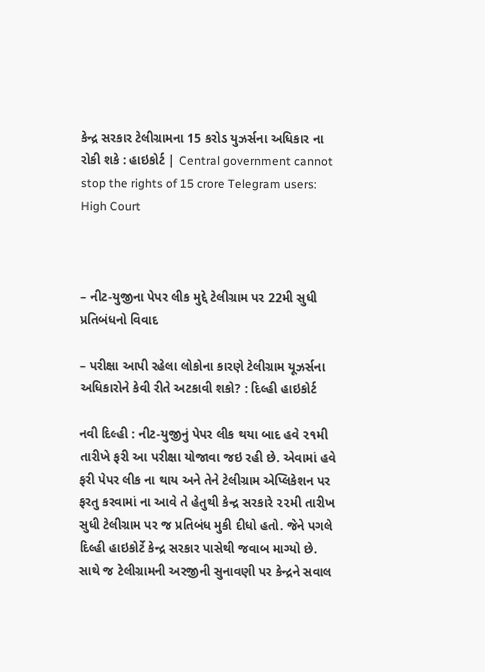કેન્દ્ર સરકાર ટેલીગ્રામના 15 કરોડ યુઝર્સના અધિકાર ના રોકી શકે : હાઇકોર્ટ | Central government cannot stop the rights of 15 crore Telegram users: High Court



– નીટ-યુજીના પેપર લીક મુદ્દે ટેલીગ્રામ પર 22મી સુધી પ્રતિબંધનો વિવાદ

– પરીક્ષા આપી રહેલા લોકોના કારણે ટેલીગ્રામ યૂઝર્સના અધિકારોને કેવી રીતે અટકાવી શકો? : દિલ્હી હાઇકોર્ટ

નવી દિલ્હી : નીટ-યુજીનું પેપર લીક થયા બાદ હવે ૨૧મી તારીખે ફરી આ પરીક્ષા યોજાવા જઇ રહી છે. એવામાં હવે ફરી પેપર લીક ના થાય અને તેને ટેલીગ્રામ એપ્લિકેશન પર ફરતુ કરવામાં ના આવે તે હેતુથી કેન્દ્ર સરકારે ૨૨મી તારીખ સુધી ટેલીગ્રામ પર જ પ્રતિબંધ મુકી દીધો હતો. જેને પગલે દિલ્હી હાઇકોર્ટે કેન્દ્ર સરકાર પાસેથી જવાબ માગ્યો છે. સાથે જ ટેલીગ્રામની અરજીની સુનાવણી પર કેન્દ્રને સવાલ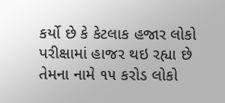કર્યો છે કે કેટલાક હજાર લોકો પરીક્ષામાં હાજર થઇ રહ્યા છે તેમના નામે ૧૫ કરોડ લોકો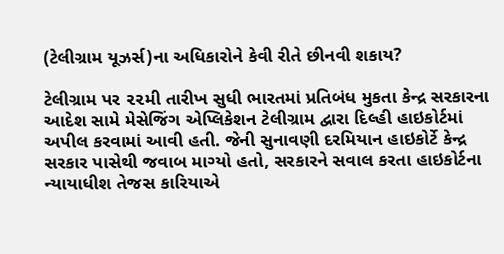(ટેલીગ્રામ યૂઝર્સ)ના અધિકારોને કેવી રીતે છીનવી શકાય?

ટેલીગ્રામ પર ૨૨મી તારીખ સુધી ભારતમાં પ્રતિબંધ મુકતા કેન્દ્ર સરકારના આદેશ સામે મેસેજિંગ એપ્લિકેશન ટેલીગ્રામ દ્વારા દિલ્હી હાઇકોર્ટમાં અપીલ કરવામાં આવી હતી. જેની સુનાવણી દરમિયાન હાઇકોર્ટે કેન્દ્ર સરકાર પાસેથી જવાબ માગ્યો હતો, સરકારને સવાલ કરતા હાઇકોર્ટના ન્યાયાધીશ તેજસ કારિયાએ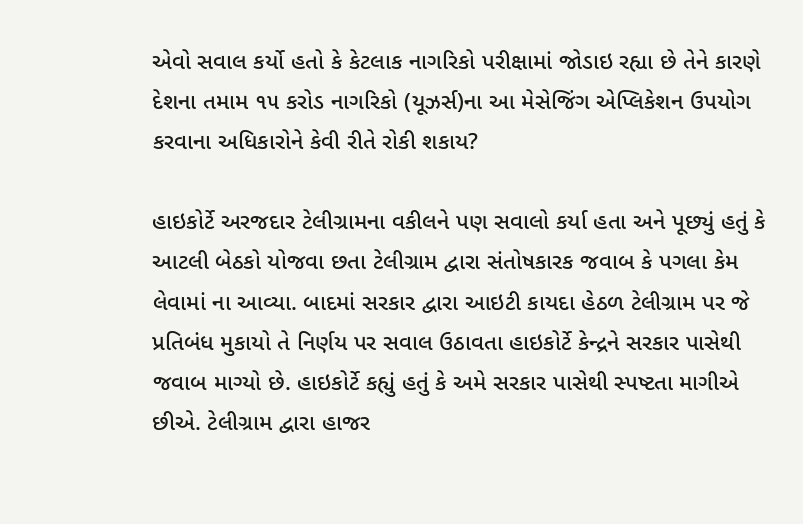એવો સવાલ કર્યો હતો કે કેટલાક નાગરિકો પરીક્ષામાં જોડાઇ રહ્યા છે તેને કારણે દેશના તમામ ૧૫ કરોડ નાગરિકો (યૂઝર્સ)ના આ મેસેજિંગ એપ્લિકેશન ઉપયોગ કરવાના અધિકારોને કેવી રીતે રોકી શકાય?

હાઇકોર્ટે અરજદાર ટેલીગ્રામના વકીલને પણ સવાલો કર્યા હતા અને પૂછ્યું હતું કે આટલી બેઠકો યોજવા છતા ટેલીગ્રામ દ્વારા સંતોષકારક જવાબ કે પગલા કેમ લેવામાં ના આવ્યા. બાદમાં સરકાર દ્વારા આઇટી કાયદા હેઠળ ટેલીગ્રામ પર જે પ્રતિબંધ મુકાયો તે નિર્ણય પર સવાલ ઉઠાવતા હાઇકોર્ટે કેન્દ્રને સરકાર પાસેથી જવાબ માગ્યો છે. હાઇકોર્ટે કહ્યું હતું કે અમે સરકાર પાસેથી સ્પષ્ટતા માગીએ છીએ. ટેલીગ્રામ દ્વારા હાજર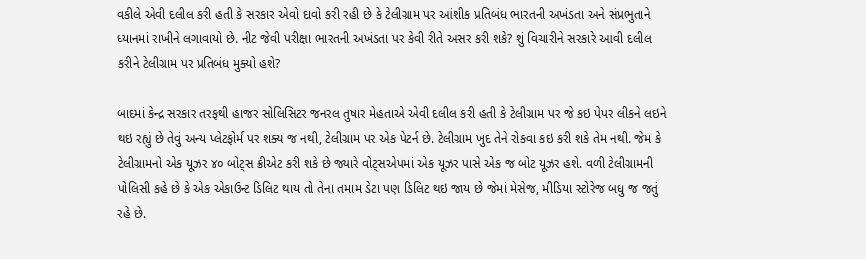વકીલે એવી દલીલ કરી હતી કે સરકાર એવો દાવો કરી રહી છે કે ટેલીગ્રામ પર આંશીક પ્રતિબંધ ભારતની અખંડતા અને સંપ્રભુતાને ધ્યાનમાં રાખીને લગાવાયો છે. નીટ જેવી પરીક્ષા ભારતની અખંડતા પર કેવી રીતે અસર કરી શકે? શું વિચારીને સરકારે આવી દલીલ કરીને ટેલીગ્રામ પર પ્રતિબંધ મુક્યો હશે?

બાદમાં કેન્દ્ર સરકાર તરફથી હાજર સોલિસિટર જનરલ તુષાર મેહતાએ એવી દલીલ કરી હતી કે ટેલીગ્રામ પર જે કઇ પેપર લીકને લઇને થઇ રહ્યું છે તેવું અન્ય પ્લેટફોર્મ પર શક્ય જ નથી, ટેલીગ્રામ પર એક પેટર્ન છે. ટેલીગ્રામ ખુદ તેને રોકવા કઇ કરી શકે તેમ નથી. જેમ કે ટેલીગ્રામનો એક યૂઝર ૪૦ બોટ્સ ક્રીએટ કરી શકે છે જ્યારે વોટ્સએપમાં એક યૂઝર પાસે એક જ બોટ યૂઝર હશે. વળી ટેલીગ્રામની પોલિસી કહે છે કે એક એકાઉન્ટ ડિલિટ થાય તો તેના તમામ ડેટા પણ ડિલિટ થઇ જાય છે જેમાં મેસેજ, મીડિયા સ્ટોરેજ બધુ જ જતું રહે છે.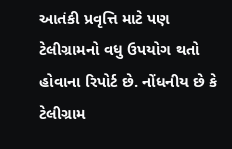આતંકી પ્રવૃત્તિ માટે પણ ટેલીગ્રામનો વધુ ઉપયોગ થતો હોવાના રિપોર્ટ છે. નોંધનીય છે કે ટેલીગ્રામ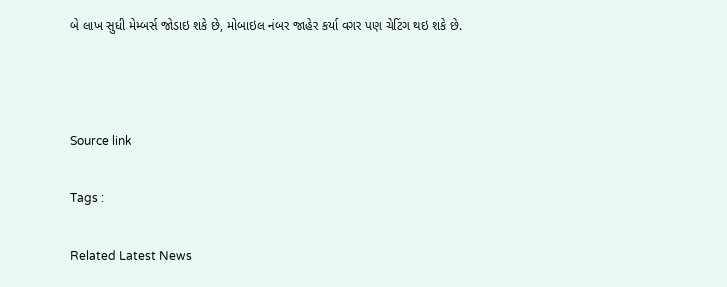બે લાખ સુધી મેમ્બર્સ જોડાઇ શકે છે, મોબાઇલ નંબર જાહેર કર્યા વગર પણ ચેટિંગ થઇ શકે છે.



Source link

Tags :

Related Latest News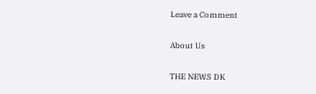Leave a Comment

About Us

THE NEWS DK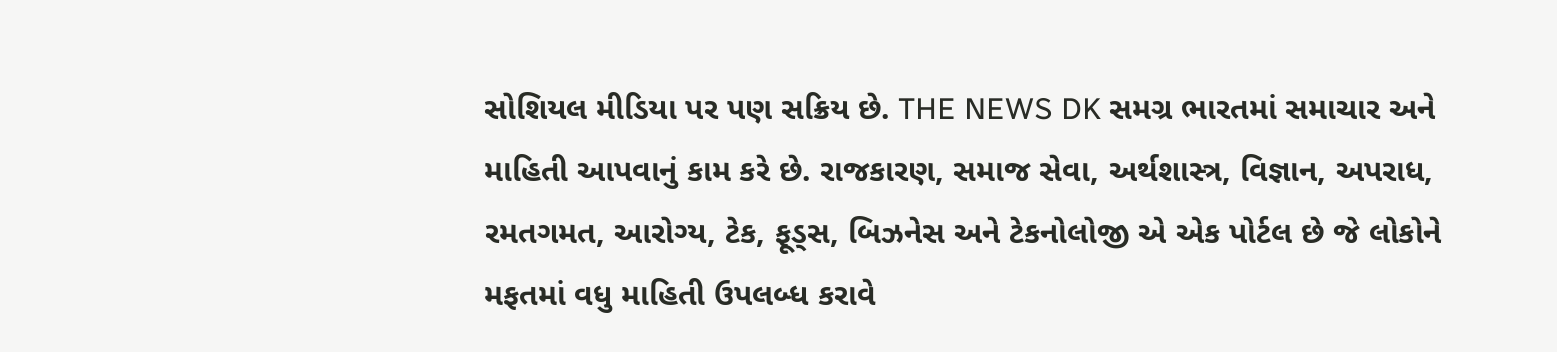સોશિયલ મીડિયા પર પણ સક્રિય છે. THE NEWS DK સમગ્ર ભારતમાં સમાચાર અને માહિતી આપવાનું કામ કરે છે. રાજકારણ, સમાજ સેવા, અર્થશાસ્ત્ર, વિજ્ઞાન, અપરાધ, રમતગમત, આરોગ્ય, ટેક, ફૂડ્સ, બિઝનેસ અને ટેકનોલોજી એ એક પોર્ટલ છે જે લોકોને મફતમાં વધુ માહિતી ઉપલબ્ધ કરાવે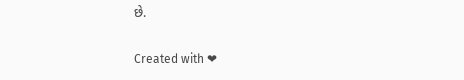છે.

Created with ❤